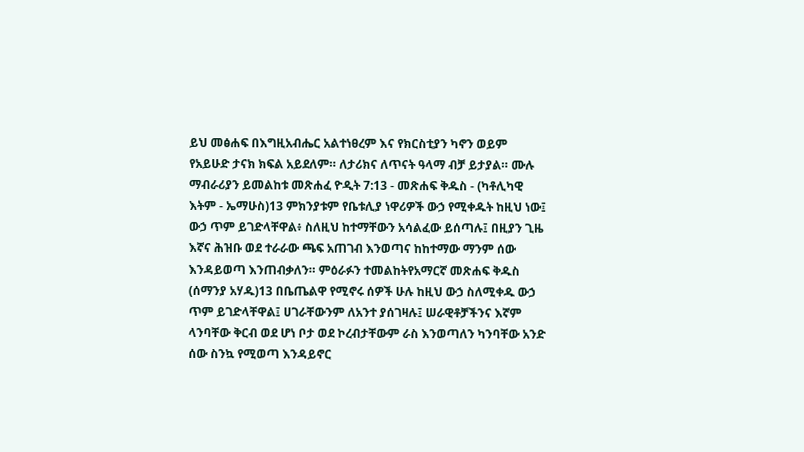ይህ መፅሐፍ በእግዚአብሔር አልተነፀረም እና የክርስቲያን ካኖን ወይም የአይሁድ ታናክ ክፍል አይደለም። ለታሪክና ለጥናት ዓላማ ብቻ ይታያል። ሙሉ ማብራሪያን ይመልከቱ መጽሐፈ ዮዲት 7:13 - መጽሐፍ ቅዱስ - (ካቶሊካዊ እትም - ኤማሁስ)13 ምክንያቱም የቤቱሊያ ነዋሪዎች ውኃ የሚቀዱት ከዚህ ነው፤ ውኃ ጥም ይገድላቸዋል፥ ስለዚህ ከተማቸውን አሳልፈው ይሰጣሉ፤ በዚያን ጊዜ እኛና ሕዝቡ ወደ ተራራው ጫፍ አጠገብ እንወጣና ከከተማው ማንም ሰው እንዳይወጣ እንጠብቃለን። ምዕራፉን ተመልከትየአማርኛ መጽሐፍ ቅዱስ (ሰማንያ አሃዱ)13 በቤጤልዋ የሚኖሩ ሰዎች ሁሉ ከዚህ ውኃ ስለሚቀዱ ውኃ ጥም ይገድላቸዋል፤ ሀገራቸውንም ለአንተ ያሰገዛሉ፤ ሠራዊቶቻችንና እኛም ላንባቸው ቅርብ ወደ ሆነ ቦታ ወደ ኮረብታቸውም ራስ እንወጣለን ካንባቸው አንድ ሰው ስንኳ የሚወጣ እንዳይኖር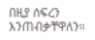በዚያ ሰፍረን እንጠብቃቸዋለን።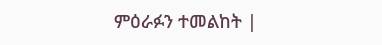ምዕራፉን ተመልከት |